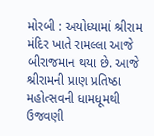મોરબી : અયોધ્યામાં શ્રીરામ મંદિર ખાતે રામલ્લા આજે બીરાજમાન થયા છે. આજે શ્રીરામની પ્રાણ પ્રતિષ્ઠા મહોત્સવની ધામધૂમથી ઉજવણી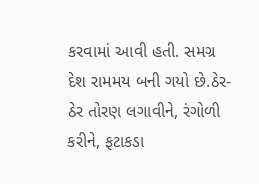કરવામાં આવી હતી. સમગ્ર દેશ રામમય બની ગયો છે.ઠેર-ઠેર તોરણ લગાવીને, રંગોળી કરીને, ફટાકડા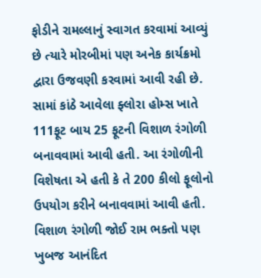ફોડીને રામલ્લાનું સ્વાગત કરવામાં આવ્યું છે ત્યારે મોરબીમાં પણ અનેક કાર્યક્રમો દ્વારા ઉજવણી કરવામાં આવી રહી છે. સામાં કાંઠે આવેલા ફ્લોરા હોમ્સ ખાતે 111ફૂટ બાય 25 ફૂટની વિશાળ રંગોળી બનાવવામાં આવી હતી. આ રંગોળીની વિશેષતા એ હતી કે તે 200 કીલો ફૂલોનો ઉપયોગ કરીને બનાવવામાં આવી હતી. વિશાળ રંગોળી જોઈ રામ ભક્તો પણ ખુબજ આનંદિત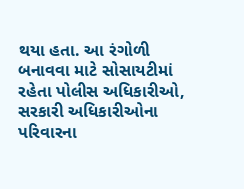થયા હતા. આ રંગોળી બનાવવા માટે સોસાયટીમાં રહેતા પોલીસ અધિકારીઓ, સરકારી અધિકારીઓના પરિવારના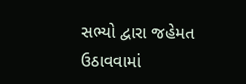સભ્યો દ્વારા જહેમત ઉઠાવવામાં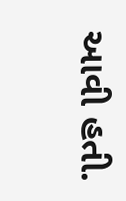આવી હતી.